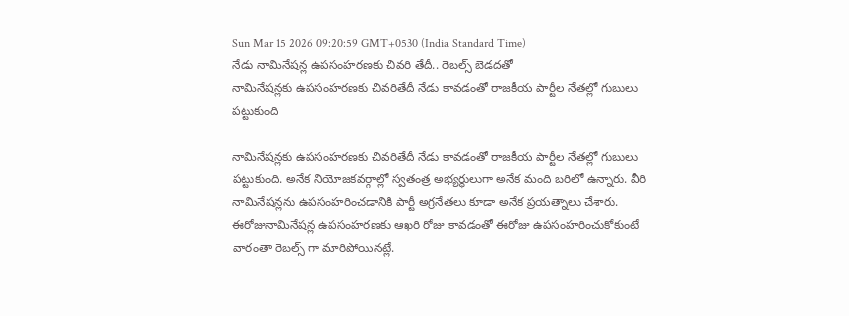Sun Mar 15 2026 09:20:59 GMT+0530 (India Standard Time)
నేడు నామినేషన్ల ఉపసంహరణకు చివరి తేదీ.. రెబల్స్ బెడదతో
నామినేషన్లకు ఉపసంహరణకు చివరితేదీ నేడు కావడంతో రాజకీయ పార్టీల నేతల్లో గుబులు పట్టుకుంది

నామినేషన్లకు ఉపసంహరణకు చివరితేదీ నేడు కావడంతో రాజకీయ పార్టీల నేతల్లో గుబులు పట్టుకుంది. అనేక నియోజకవర్గాల్లో స్వతంత్ర అభ్యర్థులుగా అనేక మంది బరిలో ఉన్నారు. వీరి నామినేషన్లను ఉపసంహరించడానికి పార్టీ అగ్రనేతలు కూడా అనేక ప్రయత్నాలు చేశారు. ఈరోజునామినేషన్ల ఉపసంహరణకు ఆఖరి రోజు కావడంతో ఈరోజు ఉపసంహరించుకోకుంటే వారంతా రెబల్స్ గా మారిపోయినట్లే.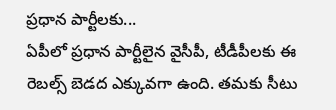ప్రధాన పార్టీలకు...
ఏపీలో ప్రధాన పార్టీలైన వైసీపీ, టీడీపీలకు ఈ రెబల్స్ బెడద ఎక్కువగా ఉంది. తమకు సీటు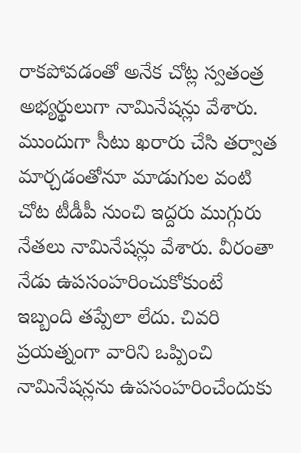రాకపోవడంతో అనేక చోట్ల స్వతంత్ర అభ్యర్థులుగా నామినేషన్లు వేశారు. ముందుగా సీటు ఖరారు చేసి తర్వాత మార్చడంతోనూ మాడుగుల వంటి చోట టీడీపీ నుంచి ఇద్దరు ముగ్గురు నేతలు నామినేషన్లు వేశారు. వీరంతా నేడు ఉపసంహరించుకోకుంటే ఇబ్బంది తప్పేలా లేదు. చివరి ప్రయత్నంగా వారిని ఒప్పించి నామినేషన్లను ఉపసంహరించేందుకు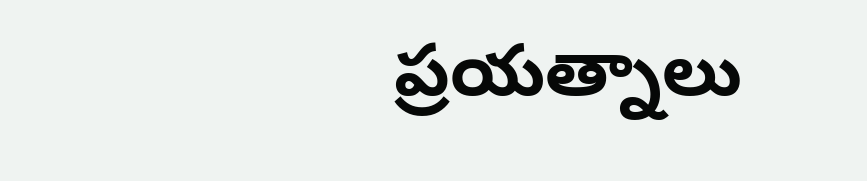ప్రయత్నాలు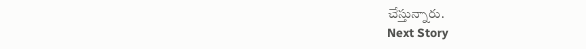చేస్తున్నారు.
Next Story